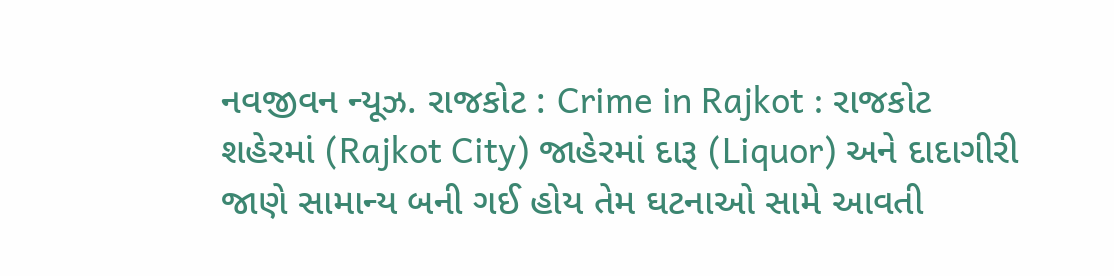નવજીવન ન્યૂઝ. રાજકોટ : Crime in Rajkot : રાજકોટ શહેરમાં (Rajkot City) જાહેરમાં દારૂ (Liquor) અને દાદાગીરી જાણે સામાન્ય બની ગઈ હોય તેમ ઘટનાઓ સામે આવતી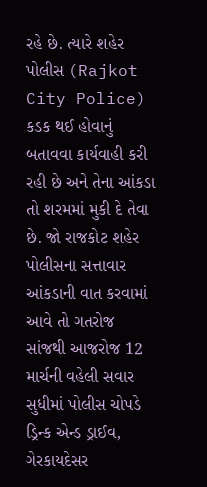રહે છે. ત્યારે શહેર પોલીસ (Rajkot City Police) કડક થઈ હોવાનું બતાવવા કાર્યવાહી કરી રહી છે અને તેના આંકડા તો શરમમાં મુકી દે તેવા છે. જો રાજકોટ શહેર પોલીસના સત્તાવાર આંકડાની વાત કરવામાં આવે તો ગતરોજ સાંજથી આજરોજ 12 માર્ચની વહેલી સવાર સુધીમાં પોલીસ ચોપડે ડ્રિન્ક એન્ડ ડ્રાઈવ, ગેરકાયદેસર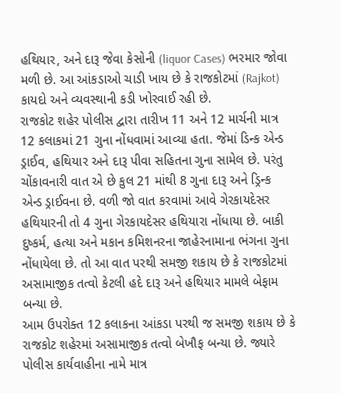હથિયાર, અને દારૂ જેવા કેસોની (liquor Cases) ભરમાર જોવા મળી છે. આ આંકડાઓ ચાડી ખાય છે કે રાજકોટમાં (Rajkot) કાયદો અને વ્યવસ્થાની કડી ખોરવાઈ રહી છે.
રાજકોટ શહેર પોલીસ દ્વારા તારીખ 11 અને 12 માર્ચની માત્ર 12 કલાકમાં 21 ગુના નોંધવામાં આવ્યા હતા. જેમાં ડિન્ક એન્ડ ડ્રાઈવ, હથિયાર અને દારૂ પીવા સહિતના ગુના સામેલ છે. પરંતુ ચોંકાવનારી વાત એ છે કુલ 21 માંથી 8 ગુના દારૂ અને ડ્રિન્ક એન્ડ ડ્રાઈવના છે. વળી જો વાત કરવામાં આવે ગેરકાયદેસર હથિયારની તો 4 ગુના ગેરકાયદેસર હથિયારા નોંધાયા છે. બાકી દુષ્કર્મ, હત્યા અને મકાન કમિશનરના જાહેરનામાના ભંગના ગુના નોંધાયેલા છે. તો આ વાત પરથી સમજી શકાય છે કે રાજકોટમાં અસામાજીક તત્વો કેટલી હદે દારૂ અને હથિયાર મામલે બેફામ બન્યા છે.
આમ ઉપરોક્ત 12 કલાકના આંકડા પરથી જ સમજી શકાય છે કે રાજકોટ શહેરમાં અસામાજીક તત્વો બેખૌફ બન્યા છે. જ્યારે પોલીસ કાર્યવાહીના નામે માત્ર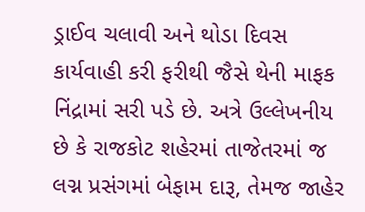ડ્રાઈવ ચલાવી અને થોડા દિવસ કાર્યવાહી કરી ફરીથી જૈસે થેની માફક નિંદ્રામાં સરી પડે છે. અત્રે ઉલ્લેખનીય છે કે રાજકોટ શહેરમાં તાજેતરમાં જ લગ્ન પ્રસંગમાં બેફામ દારૂ, તેમજ જાહેર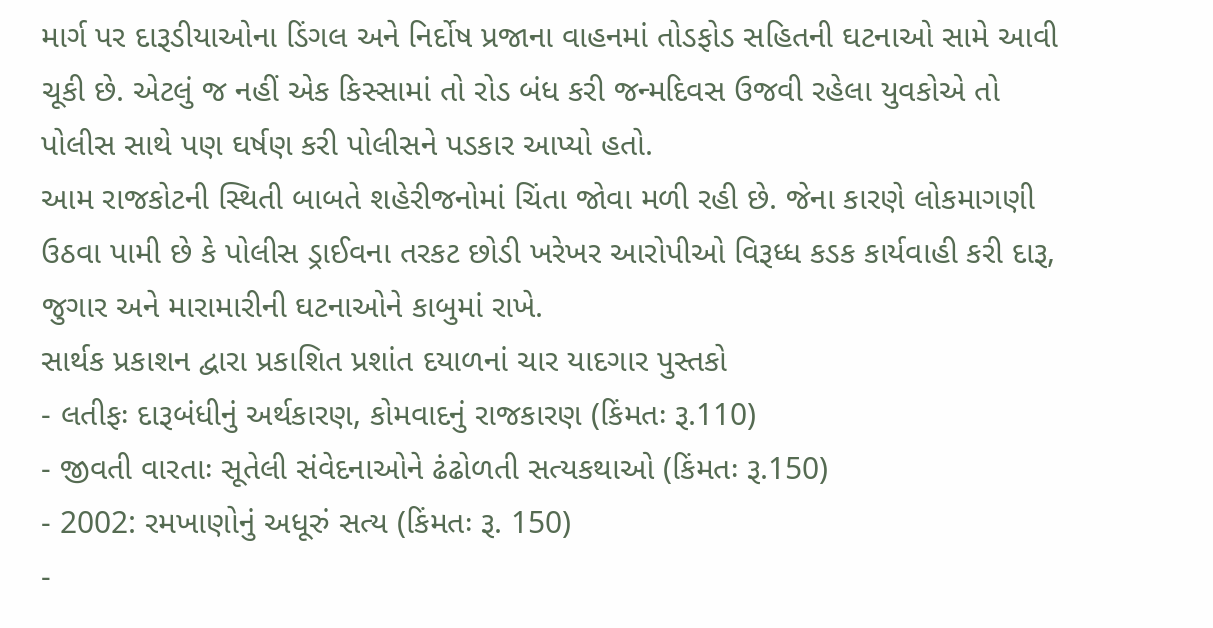માર્ગ પર દારૂડીયાઓના ડિંગલ અને નિર્દોષ પ્રજાના વાહનમાં તોડફોડ સહિતની ઘટનાઓ સામે આવી ચૂકી છે. એટલું જ નહીં એક કિસ્સામાં તો રોડ બંધ કરી જન્મદિવસ ઉજવી રહેલા યુવકોએ તો પોલીસ સાથે પણ ઘર્ષણ કરી પોલીસને પડકાર આપ્યો હતો.
આમ રાજકોટની સ્થિતી બાબતે શહેરીજનોમાં ચિંતા જોવા મળી રહી છે. જેના કારણે લોકમાગણી ઉઠવા પામી છે કે પોલીસ ડ્રાઈવના તરકટ છોડી ખરેખર આરોપીઓ વિરૂધ્ધ કડક કાર્યવાહી કરી દારૂ, જુગાર અને મારામારીની ઘટનાઓને કાબુમાં રાખે.
સાર્થક પ્રકાશન દ્વારા પ્રકાશિત પ્રશાંત દયાળનાં ચાર યાદગાર પુસ્તકો
- લતીફઃ દારૂબંધીનું અર્થકારણ, કોમવાદનું રાજકારણ (કિંમતઃ રૂ.110)
- જીવતી વારતાઃ સૂતેલી સંવેદનાઓને ઢંઢોળતી સત્યકથાઓ (કિંમતઃ રૂ.150)
- 2002: રમખાણોનું અધૂરું સત્ય (કિંમતઃ રૂ. 150)
-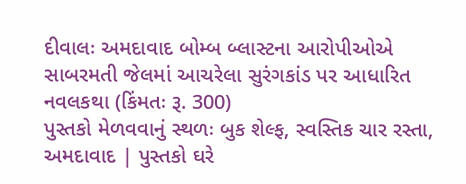દીવાલઃ અમદાવાદ બોમ્બ બ્લાસ્ટના આરોપીઓએ સાબરમતી જેલમાં આચરેલા સુરંગકાંડ પર આધારિત નવલકથા (કિંમતઃ રૂ. 300)
પુસ્તકો મેળવવાનું સ્થળઃ બુક શેલ્ફ, સ્વસ્તિક ચાર રસ્તા, અમદાવાદ | પુસ્તકો ઘરે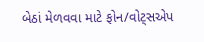બેઠાં મેળવવા માટે ફોન/વોટ્સએપ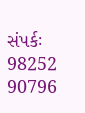સંપર્કઃ 98252 90796